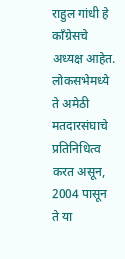राहुल गांधी हे काँग्रेसचे अध्यक्ष आहेत. लोकसभेमध्ये ते अमेठी मतदारसंघाचे प्रतिनिधित्व करत असून, 2004 पासून ते या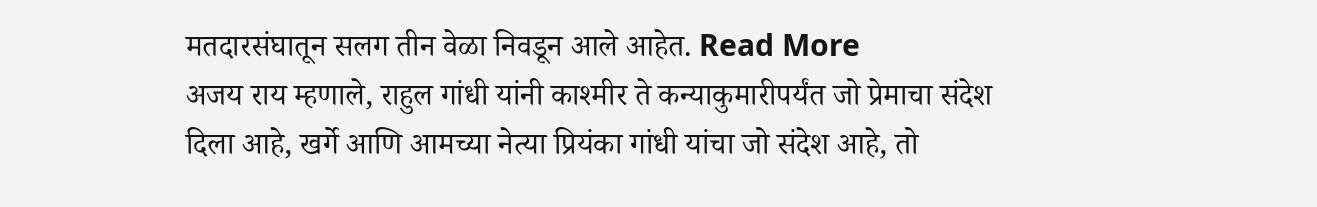मतदारसंघातून सलग तीन वेळा निवडून आले आहेत. Read More
अजय राय म्हणाले, राहुल गांधी यांनी काश्मीर ते कन्याकुमारीपर्यंत जो प्रेमाचा संदेश दिला आहे, खर्गे आणि आमच्या नेत्या प्रियंका गांधी यांचा जो संदेश आहे, तो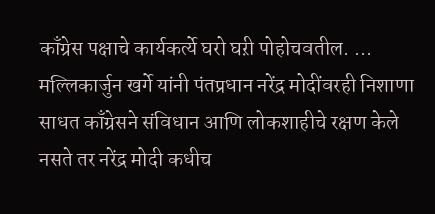काँग्रेस पक्षाचे कार्यकर्त्ये घरो घऱी पोहोचवतील. ...
मल्लिकार्जुन खर्गे यांनी पंतप्रधान नरेंद्र मोदींवरही निशाणा साधत काँग्रेसने संविधान आणि लोकशाहीचे रक्षण केले नसते तर नरेंद्र मोदी कधीच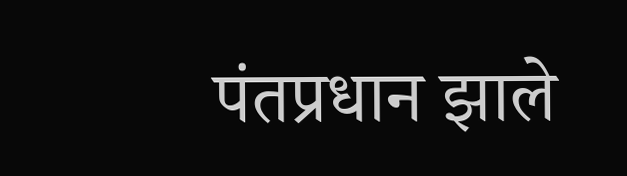पंतप्रधान झाले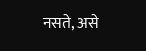नसते, असे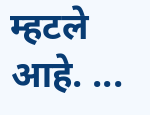म्हटले आहे. ...